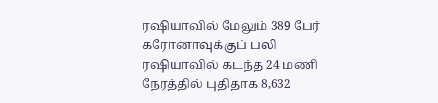ரஷியாவில் மேலும் 389 பேர் கரோனாவுக்குப் பலி
ரஷியாவில் கடந்த 24 மணி நேரத்தில் புதிதாக 8,632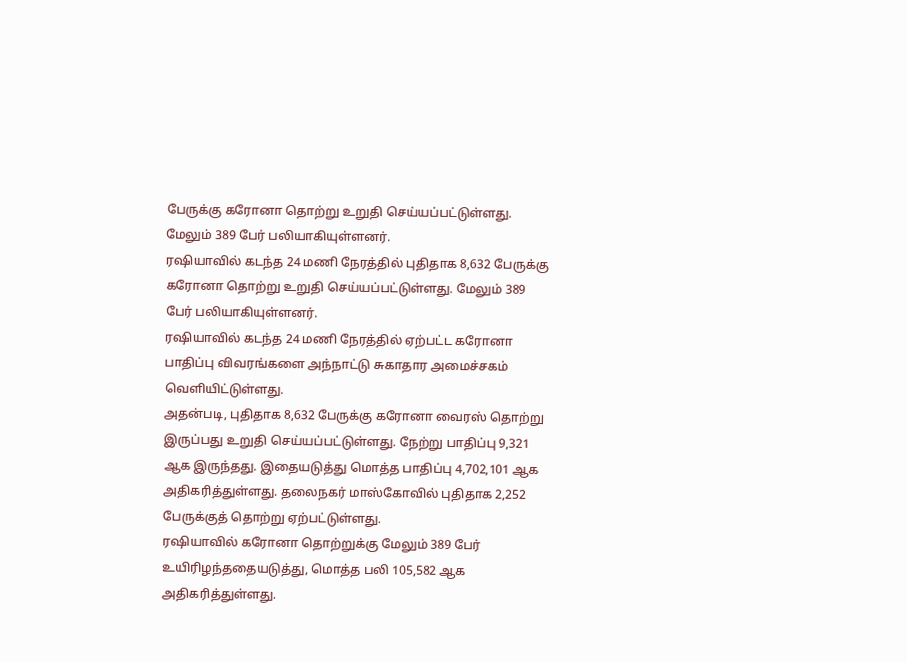பேருக்கு கரோனா தொற்று உறுதி செய்யப்பட்டுள்ளது. மேலும் 389 பேர் பலியாகியுள்ளனர்.
ரஷியாவில் கடந்த 24 மணி நேரத்தில் புதிதாக 8,632 பேருக்கு கரோனா தொற்று உறுதி செய்யப்பட்டுள்ளது. மேலும் 389 பேர் பலியாகியுள்ளனர்.
ரஷியாவில் கடந்த 24 மணி நேரத்தில் ஏற்பட்ட கரோனா பாதிப்பு விவரங்களை அந்நாட்டு சுகாதார அமைச்சகம் வெளியிட்டுள்ளது.
அதன்படி, புதிதாக 8,632 பேருக்கு கரோனா வைரஸ் தொற்று இருப்பது உறுதி செய்யப்பட்டுள்ளது. நேற்று பாதிப்பு 9,321 ஆக இருந்தது. இதையடுத்து மொத்த பாதிப்பு 4,702,101 ஆக அதிகரித்துள்ளது. தலைநகர் மாஸ்கோவில் புதிதாக 2,252 பேருக்குத் தொற்று ஏற்பட்டுள்ளது.
ரஷியாவில் கரோனா தொற்றுக்கு மேலும் 389 பேர் உயிரிழந்ததையடுத்து, மொத்த பலி 105,582 ஆக அதிகரித்துள்ளது.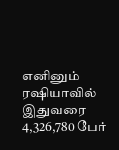எனினும் ரஷியாவில் இதுவரை 4,326,780 பேர்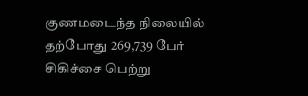குணமடைந்த நிலையில் தற்போது 269,739 பேர் சிகிச்சை பெற்று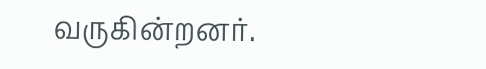வருகின்றனர்.